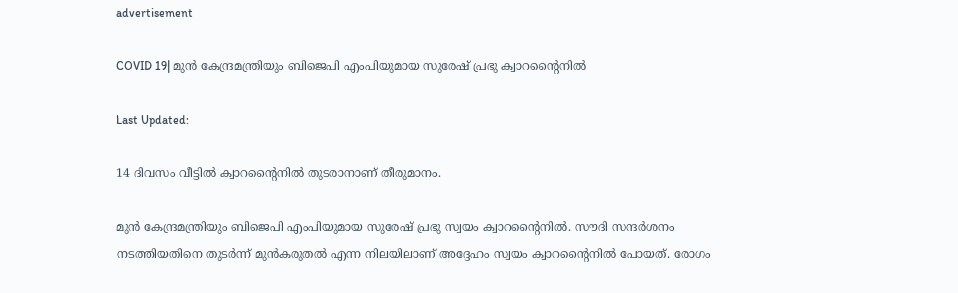advertisement

COVID 19| മുൻ കേന്ദ്രമന്ത്രിയും ബിജെപി എംപിയുമായ സുരേഷ് പ്രഭു ക്വാറന്റൈനിൽ

Last Updated:

14 ദിവസം വീട്ടിൽ ക്വാറന്റൈനിൽ തുടരാനാണ് തീരുമാനം.

മുൻ കേന്ദ്രമന്ത്രിയും ബിജെപി എംപിയുമായ സുരേഷ് പ്രഭു സ്വയം ക്വാറന്റൈനിൽ. സൗദി സന്ദർശനം നടത്തിയതിനെ തുടർന്ന് മുൻകരുതൽ എന്ന നിലയിലാണ് അദ്ദേഹം സ്വയം ക്വാറന്റൈനിൽ പോയത്. രോഗം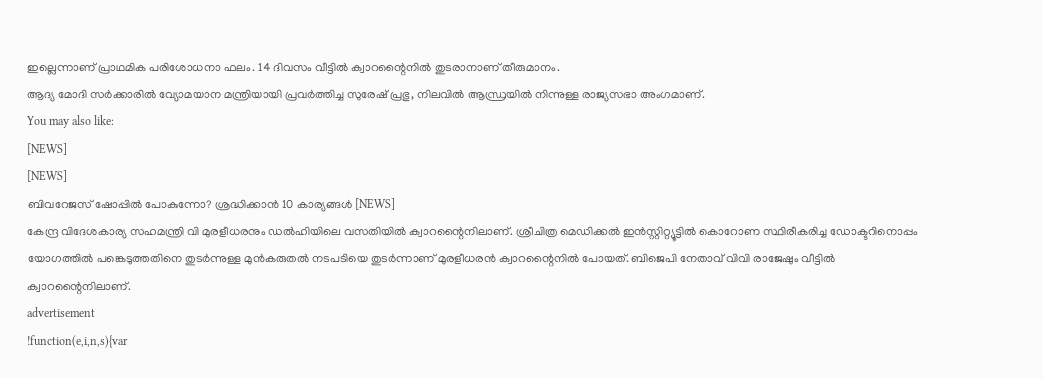ഇല്ലെന്നാണ് പ്രാഥമിക പരിശോധനാ ഫലം. 14 ദിവസം വീട്ടിൽ ക്വാറന്റൈനിൽ തുടരാനാണ് തീരുമാനം.
ആദ്യ മോദി സർക്കാരിൽ വ്യോമയാന മന്ത്രിയായി പ്രവർത്തിച്ച സുരേഷ് പ്രഭു, നിലവിൽ ആന്ധ്രയിൽ നിന്നുള്ള രാജ്യസഭാ അംഗമാണ്.
You may also like:
[NEWS]
[NEWS]
ബിവറേജസ് ഷോപ്പിൽ പോകുന്നോ? ശ്രദ്ധിക്കാൻ 10 കാര്യങ്ങൾ [NEWS]
കേന്ദ്ര വിദേശകാര്യ സഹമന്ത്രി വി മുരളീധരനും ഡൽഹിയിലെ വസതിയിൽ ക്വാറന്റൈനിലാണ്. ശ്രീചിത്ര മെഡിക്കൽ ഇൻസ്റ്റിറ്റ്യൂട്ടിൽ കൊറോണ സ്ഥിരീകരിച്ച ഡോക്ടറിനൊപ്പം യോഗത്തിൽ പങ്കെടുത്തതിനെ തുടർന്നുള്ള മുൻകരുതൽ നടപടിയെ തുടർന്നാണ് മുരളീധരൻ ക്വാറന്റൈനിൽ പോയത്. ബിജെപി നേതാവ് വിവി രാജേഷും വീട്ടിൽ ക്വാറന്റൈനിലാണ്.
advertisement
!function(e,i,n,s){var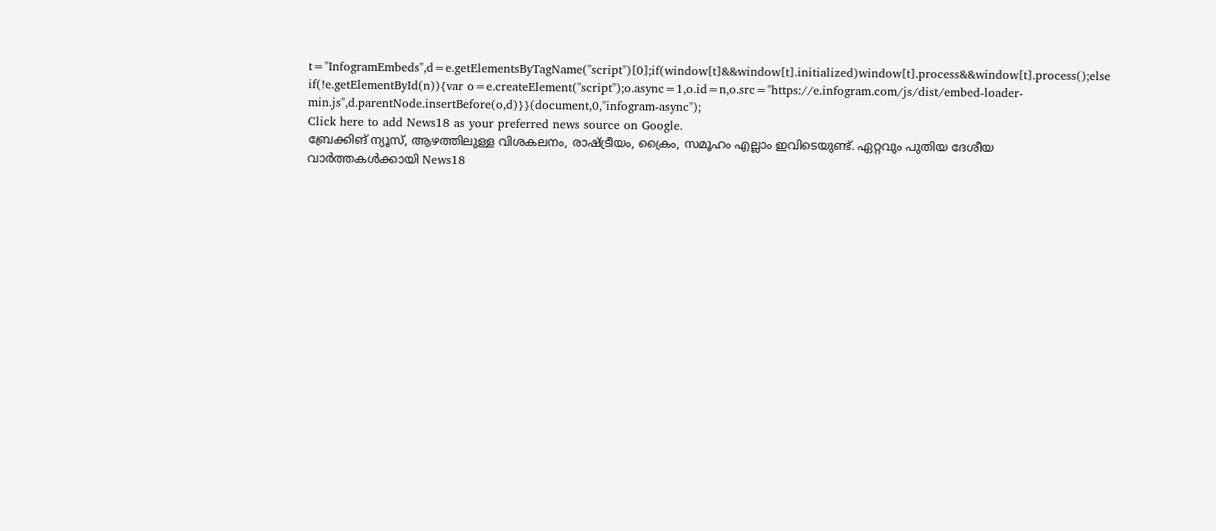t="InfogramEmbeds",d=e.getElementsByTagName("script")[0];if(window[t]&&window[t].initialized)window[t].process&&window[t].process();else if(!e.getElementById(n)){var o=e.createElement("script");o.async=1,o.id=n,o.src="https://e.infogram.com/js/dist/embed-loader-min.js",d.parentNode.insertBefore(o,d)}}(document,0,"infogram-async");
Click here to add News18 as your preferred news source on Google.
ബ്രേക്കിങ് ന്യൂസ്, ആഴത്തിലുള്ള വിശകലനം, രാഷ്ട്രീയം, ക്രൈം, സമൂഹം എല്ലാം ഇവിടെയുണ്ട്. ഏറ്റവും പുതിയ ദേശീയ വാർത്തകൾക്കായി News18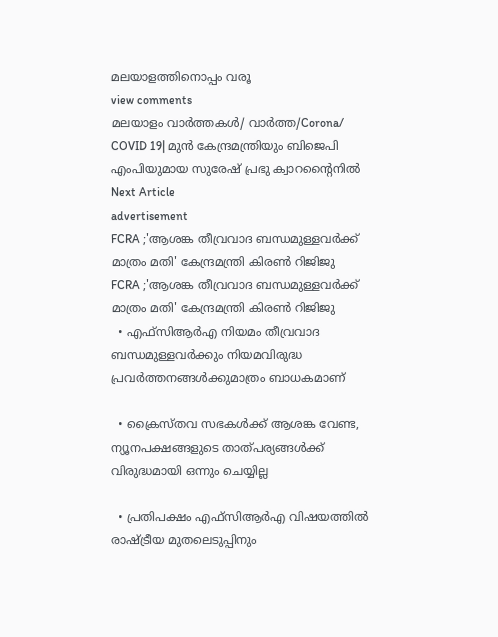മലയാളത്തിനൊപ്പം വരൂ
view comments
മലയാളം വാർത്തകൾ/ വാർത്ത/Corona/
COVID 19| മുൻ കേന്ദ്രമന്ത്രിയും ബിജെപി എംപിയുമായ സുരേഷ് പ്രഭു ക്വാറന്റൈനിൽ
Next Article
advertisement
FCRA ;'ആശങ്ക തീവ്രവാദ ബന്ധമുള്ളവർക്ക് മാത്രം മതി' കേന്ദ്രമന്ത്രി കിരണ്‍ റിജിജു
FCRA ;'ആശങ്ക തീവ്രവാദ ബന്ധമുള്ളവർക്ക് മാത്രം മതി' കേന്ദ്രമന്ത്രി കിരണ്‍ റിജിജു
  • എഫ്‌സിആർഎ നിയമം തീവ്രവാദ ബന്ധമുള്ളവർക്കും നിയമവിരുദ്ധ പ്രവർത്തനങ്ങൾക്കുമാത്രം ബാധകമാണ്

  • ക്രൈസ്തവ സഭകൾക്ക് ആശങ്ക വേണ്ട, ന്യൂനപക്ഷങ്ങളുടെ താത്പര്യങ്ങൾക്ക് വിരുദ്ധമായി ഒന്നും ചെയ്യില്ല

  • പ്രതിപക്ഷം എഫ്‌സിആർഎ വിഷയത്തിൽ രാഷ്ട്രീയ മുതലെടുപ്പിനും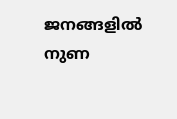ജനങ്ങളിൽ നുണ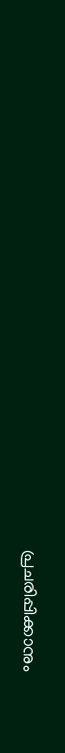പ്രചരിപ്പിക്കാനും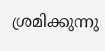ശ്രമിക്കുന്നു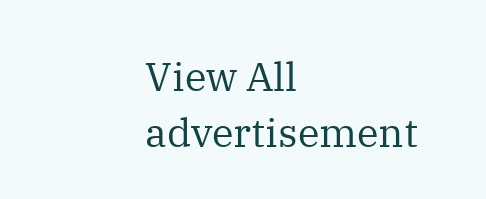View All
advertisement